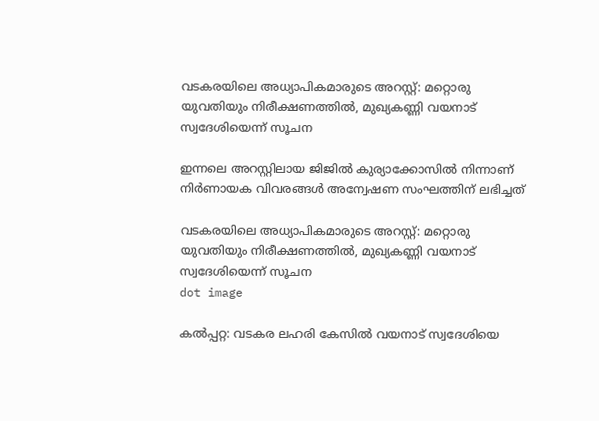വടകരയിലെ അധ്യാപികമാരുടെ അറസ്റ്റ്: മറ്റൊരു യുവതിയും നിരീക്ഷണത്തില്‍, മുഖ്യകണ്ണി വയനാട് സ്വദേശിയെന്ന് സൂചന

ഇന്നലെ അറസ്റ്റിലായ ജിജില്‍ കുര്യാക്കോസില്‍ നിന്നാണ് നിര്‍ണായക വിവരങ്ങള്‍ അന്വേഷണ സംഘത്തിന് ലഭിച്ചത്

വടകരയിലെ അധ്യാപികമാരുടെ അറസ്റ്റ്: മറ്റൊരു യുവതിയും നിരീക്ഷണത്തില്‍, മുഖ്യകണ്ണി വയനാട് സ്വദേശിയെന്ന് സൂചന
dot image

കല്‍പ്പറ്റ: വടകര ലഹരി കേസില്‍ വയനാട് സ്വദേശിയെ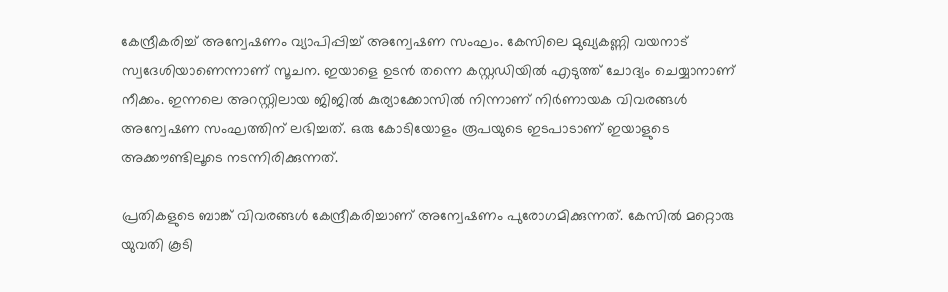കേന്ദ്രീകരിച്ച് അന്വേഷണം വ്യാപിപ്പിച്ച് അന്വേഷണ സംഘം. കേസിലെ മുഖ്യകണ്ണി വയനാട് സ്വദേശിയാണെന്നാണ് സൂചന. ഇയാളെ ഉടന്‍ തന്നെ കസ്റ്റഡിയില്‍ എടുത്ത് ചോദ്യം ചെയ്യാനാണ് നീക്കം. ഇന്നലെ അറസ്റ്റിലായ ജിജില്‍ കുര്യാക്കോസില്‍ നിന്നാണ് നിര്‍ണായക വിവരങ്ങള്‍ അന്വേഷണ സംഘത്തിന് ലഭിച്ചത്. ഒരു കോടിയോളം രൂപയുടെ ഇടപാടാണ് ഇയാളുടെ അക്കൗണ്ടിലൂടെ നടന്നിരിക്കുന്നത്.

പ്രതികളുടെ ബാങ്ക് വിവരങ്ങള്‍ കേന്ദ്രീകരിച്ചാണ് അന്വേഷണം പുരോഗമിക്കുന്നത്. കേസില്‍ മറ്റൊരു യുവതി കൂടി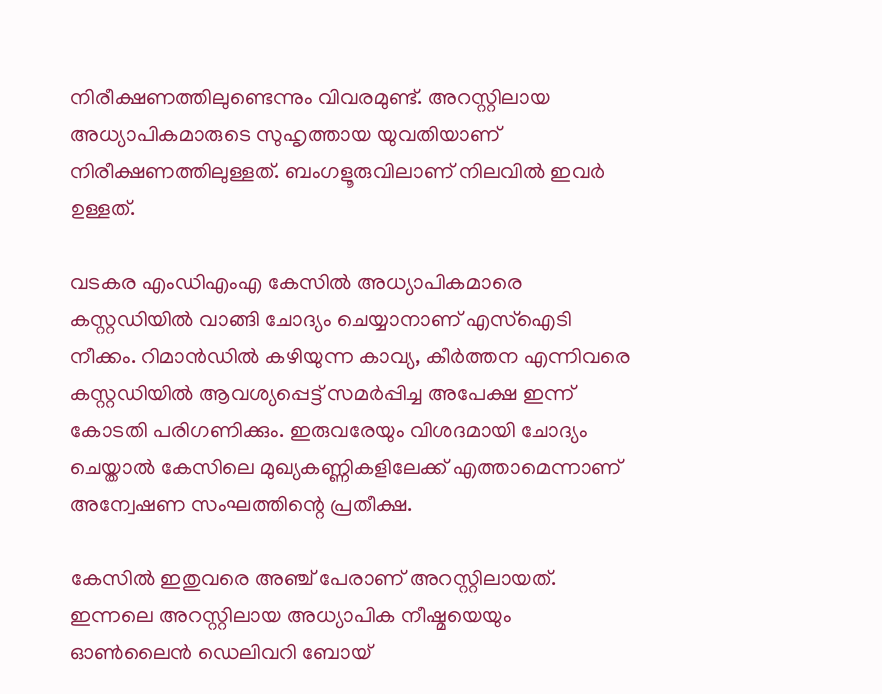നിരീക്ഷണത്തിലുണ്ടെന്നും വിവരമുണ്ട്. അറസ്റ്റിലായ അധ്യാപികമാരുടെ സുഹൃത്തായ യുവതിയാണ് നിരീക്ഷണത്തിലുള്ളത്. ബംഗളൂരുവിലാണ് നിലവില്‍ ഇവര്‍ ഉള്ളത്.

വടകര എംഡിഎംഎ കേസില്‍ അധ്യാപികമാരെ കസ്റ്റഡിയില്‍ വാങ്ങി ചോദ്യം ചെയ്യാനാണ് എസ്‌ഐടി നീക്കം. റിമാന്‍ഡില്‍ കഴിയുന്ന കാവ്യ, കീര്‍ത്തന എന്നിവരെ കസ്റ്റഡിയില്‍ ആവശ്യപ്പെട്ട് സമര്‍പ്പിച്ച അപേക്ഷ ഇന്ന് കോടതി പരിഗണിക്കും. ഇരുവരേയും വിശദമായി ചോദ്യം ചെയ്താല്‍ കേസിലെ മുഖ്യകണ്ണികളിലേക്ക് എത്താമെന്നാണ് അന്വേഷണ സംഘത്തിന്റെ പ്രതീക്ഷ.

കേസില്‍ ഇതുവരെ അഞ്ച് പേരാണ് അറസ്റ്റിലായത്. ഇന്നലെ അറസ്റ്റിലായ അധ്യാപിക നീഷ്മയെയും ഓണ്‍ലൈന്‍ ഡെലിവറി ബോയ്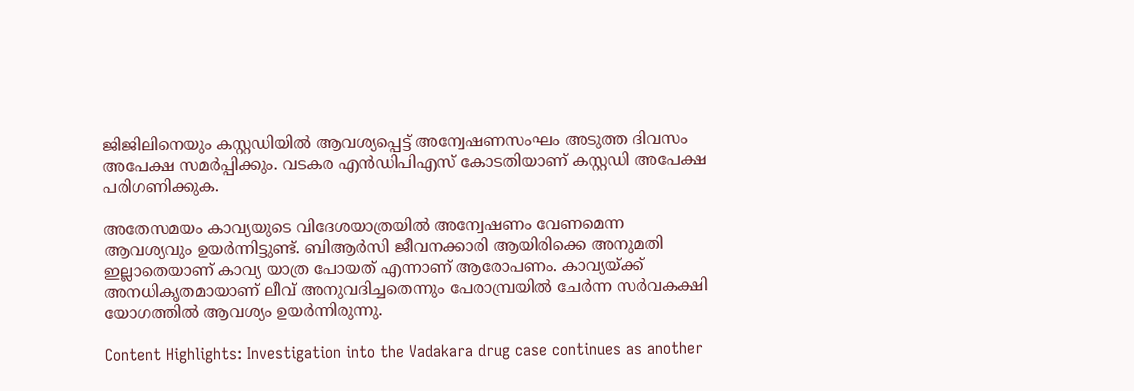ജിജിലിനെയും കസ്റ്റഡിയില്‍ ആവശ്യപ്പെട്ട് അന്വേഷണസംഘം അടുത്ത ദിവസം അപേക്ഷ സമര്‍പ്പിക്കും. വടകര എന്‍ഡിപിഎസ് കോടതിയാണ് കസ്റ്റഡി അപേക്ഷ പരിഗണിക്കുക.

അതേസമയം കാവ്യയുടെ വിദേശയാത്രയില്‍ അന്വേഷണം വേണമെന്ന ആവശ്യവും ഉയര്‍ന്നിട്ടുണ്ട്. ബിആര്‍സി ജീവനക്കാരി ആയിരിക്കെ അനുമതി ഇല്ലാതെയാണ് കാവ്യ യാത്ര പോയത് എന്നാണ് ആരോപണം. കാവ്യയ്ക്ക് അനധികൃതമായാണ് ലീവ് അനുവദിച്ചതെന്നും പേരാമ്പ്രയില്‍ ചേര്‍ന്ന സര്‍വകക്ഷി യോഗത്തില്‍ ആവശ്യം ഉയര്‍ന്നിരുന്നു.

Content Highlights: Investigation into the Vadakara drug case continues as another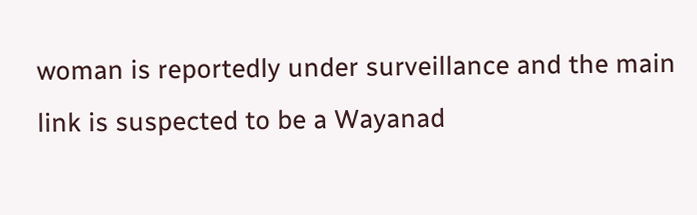woman is reportedly under surveillance and the main link is suspected to be a Wayanad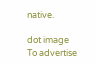native.

dot image
To advertise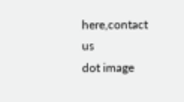here,contact us
dot image